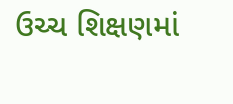ઉચ્ચ શિક્ષણમાં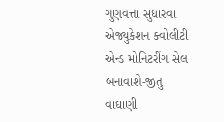ગુણવત્તા સુધારવા એજ્યુકેશન ક્વોલીટી એન્ડ મોનિટરીંગ સેલ બનાવાશે-જીતુ વાઘાણી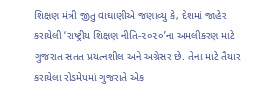શિક્ષણ મંત્રી જીતુ વાઘાણીએ જણાવ્યુ કે, દેશમાં જાહેર કરાયેલી ‘રાષ્ટ્રીય શિક્ષણ નીતિ-૨૦૨૦’ના અમલીકરણ માટે ગુજરાત સતત પ્રયત્નશીલ અને અગ્રેસર છે. તેના માટે તૈયાર કરાયેલા રોડમેપમાં ગુજરાતે એક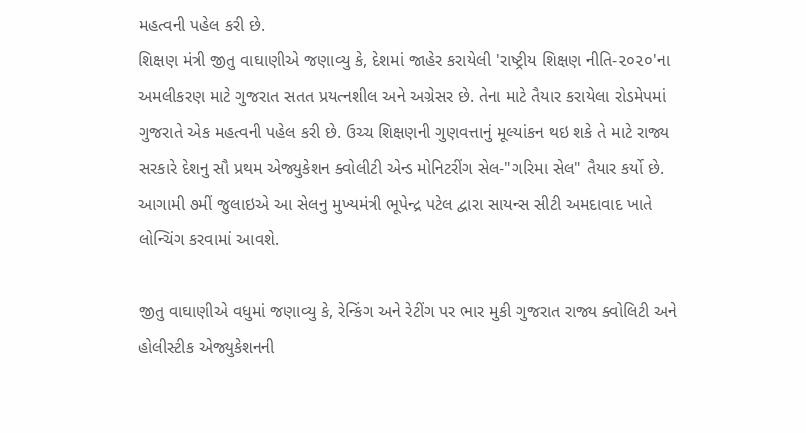મહત્વની પહેલ કરી છે.
શિક્ષણ મંત્રી જીતુ વાઘાણીએ જણાવ્યુ કે, દેશમાં જાહેર કરાયેલી 'રાષ્ટ્રીય શિક્ષણ નીતિ-૨૦૨૦'ના અમલીકરણ માટે ગુજરાત સતત પ્રયત્નશીલ અને અગ્રેસર છે. તેના માટે તૈયાર કરાયેલા રોડમેપમાં ગુજરાતે એક મહત્વની પહેલ કરી છે. ઉચ્ચ શિક્ષણની ગુણવત્તાનું મૂલ્યાંકન થઇ શકે તે માટે રાજ્ય સરકારે દેશનુ સૌ પ્રથમ એજ્યુકેશન ક્વોલીટી એન્ડ મોનિટરીંગ સેલ-"ગરિમા સેલ" તૈયાર કર્યો છે. આગામી ૭મીં જુલાઇએ આ સેલનુ મુખ્યમંત્રી ભૂપેન્દ્ર પટેલ દ્વારા સાયન્સ સીટી અમદાવાદ ખાતે લોન્ચિંગ કરવામાં આવશે.

જીતુ વાઘાણીએ વધુમાં જણાવ્યુ કે, રેન્કિંગ અને રેટીંગ પર ભાર મુકી ગુજરાત રાજ્ય ક્વોલિટી અને હોલીસ્ટીક એજ્યુકેશનની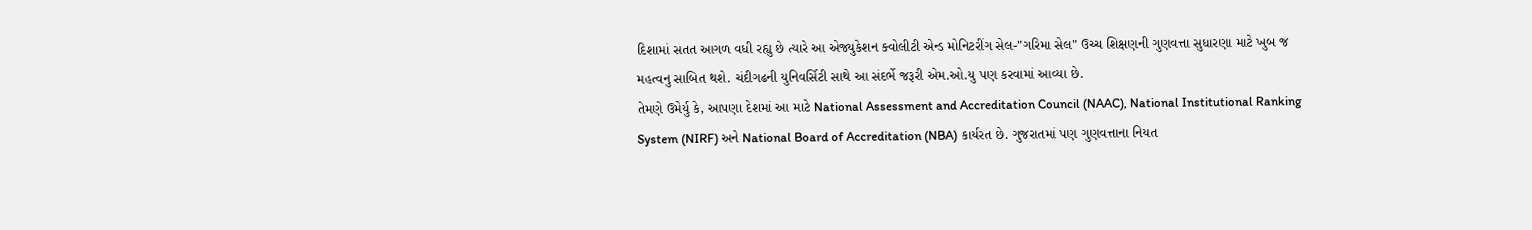દિશામાં સતત આગળ વધી રહ્યુ છે ત્યારે આ એજ્યુકેશન ક્વોલીટી એન્ડ મોનિટરીંગ સેલ-"ગરિમા સેલ" ઉચ્ચ શિક્ષણની ગુણવત્તા સુધારણા માટે ખુબ જ મહત્વનુ સાબિત થશે. ચંદીગઢની યુનિવર્સિટી સાથે આ સંદર્ભે જરૂરી એમ.ઓ.યુ પણ કરવામાં આવ્યા છે.
તેમણે ઉમેર્યુ કે, આપણા દેશમાં આ માટે National Assessment and Accreditation Council (NAAC), National Institutional Ranking System (NIRF) અને National Board of Accreditation (NBA) કાર્યરત છે. ગુજરાતમાં પણ ગુણવત્તાના નિયત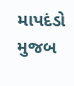માપદંડો મુજબ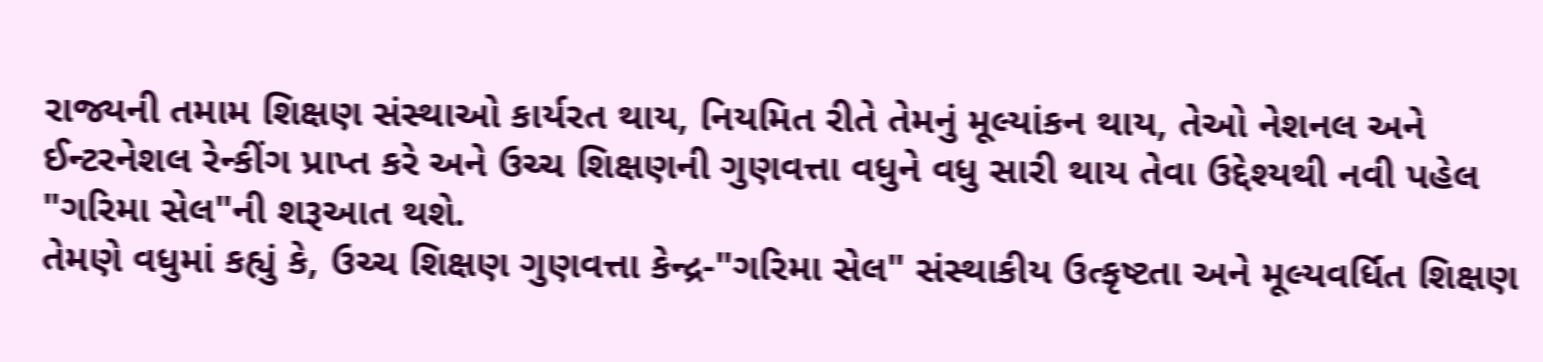રાજ્યની તમામ શિક્ષણ સંસ્થાઓ કાર્યરત થાય, નિયમિત રીતે તેમનું મૂલ્યાંકન થાય, તેઓ નેશનલ અને ઈન્ટરનેશલ રેન્કીંગ પ્રાપ્ત કરે અને ઉચ્ચ શિક્ષણની ગુણવત્તા વધુને વધુ સારી થાય તેવા ઉદ્દેશ્યથી નવી પહેલ "ગરિમા સેલ"ની શરૂઆત થશે.
તેમણે વધુમાં કહ્યું કે, ઉચ્ચ શિક્ષણ ગુણવત્તા કેન્દ્ર-"ગરિમા સેલ" સંસ્થાકીય ઉત્કૃષ્ટતા અને મૂલ્યવર્ધિત શિક્ષણ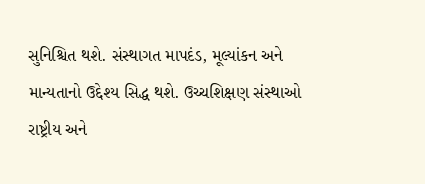સુનિશ્ચિત થશે. સંસ્થાગત માપદંડ, મૂલ્યાંકન અને માન્યતાનો ઉદ્દેશ્ય સિદ્ધ થશે. ઉચ્ચશિક્ષણ સંસ્થાઓ રાષ્ટ્રીય અને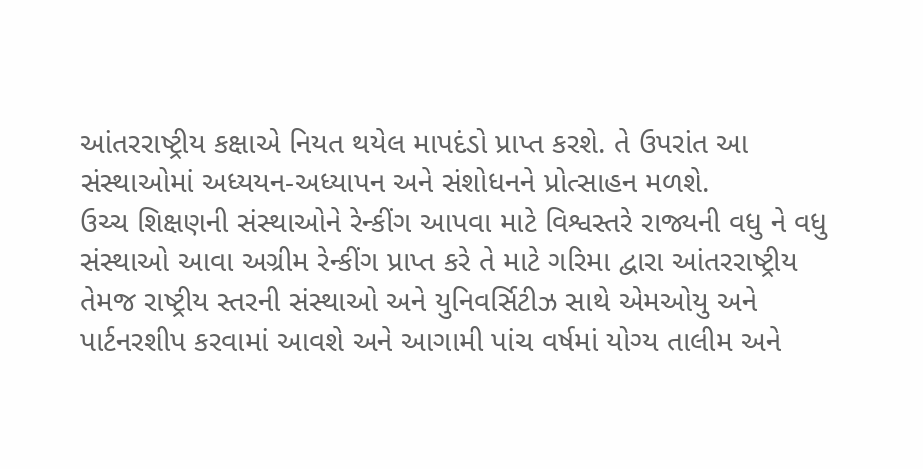આંતરરાષ્ટ્રીય કક્ષાએ નિયત થયેલ માપદંડો પ્રાપ્ત કરશે. તે ઉપરાંત આ સંસ્થાઓમાં અધ્યયન-અધ્યાપન અને સંશોધનને પ્રોત્સાહન મળશે.
ઉચ્ચ શિક્ષણની સંસ્થાઓને રેન્કીંગ આપવા માટે વિશ્વસ્તરે રાજ્યની વધુ ને વધુ સંસ્થાઓ આવા અગ્રીમ રેન્કીંગ પ્રાપ્ત કરે તે માટે ગરિમા દ્વારા આંતરરાષ્ટ્રીય તેમજ રાષ્ટ્રીય સ્તરની સંસ્થાઓ અને યુનિવર્સિટીઝ સાથે એમઓયુ અને પાર્ટનરશીપ કરવામાં આવશે અને આગામી પાંચ વર્ષમાં યોગ્ય તાલીમ અને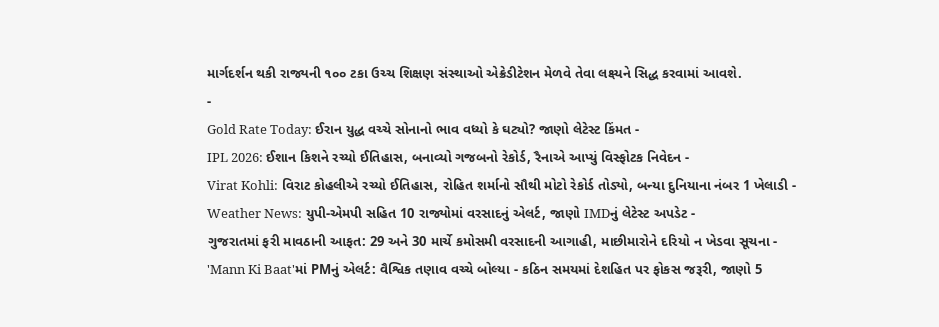માર્ગદર્શન થકી રાજ્યની ૧૦૦ ટકા ઉચ્ચ શિક્ષણ સંસ્થાઓ એક્રેડીટેશન મેળવે તેવા લક્ષ્યને સિદ્ધ કરવામાં આવશે.
-
Gold Rate Today: ઈરાન યુદ્ધ વચ્ચે સોનાનો ભાવ વધ્યો કે ઘટ્યો? જાણો લેટેસ્ટ કિંમત -
IPL 2026: ઈશાન કિશને રચ્યો ઈતિહાસ, બનાવ્યો ગજબનો રેકોર્ડ, રૈનાએ આપ્યું વિસ્ફોટક નિવેદન -
Virat Kohli: વિરાટ કોહલીએ રચ્યો ઈતિહાસ, રોહિત શર્માનો સૌથી મોટો રેકોર્ડ તોડ્યો, બન્યા દુનિયાના નંબર 1 ખેલાડી -
Weather News: યુપી-એમપી સહિત 10 રાજ્યોમાં વરસાદનું એલર્ટ, જાણો IMDનું લેટેસ્ટ અપડેટ -
ગુજરાતમાં ફરી માવઠાની આફત: 29 અને 30 માર્ચે કમોસમી વરસાદની આગાહી, માછીમારોને દરિયો ન ખેડવા સૂચના -
'Mann Ki Baat'માં PMનું એલર્ટ: વૈશ્વિક તણાવ વચ્ચે બોલ્યા - કઠિન સમયમાં દેશહિત પર ફોકસ જરૂરી, જાણો 5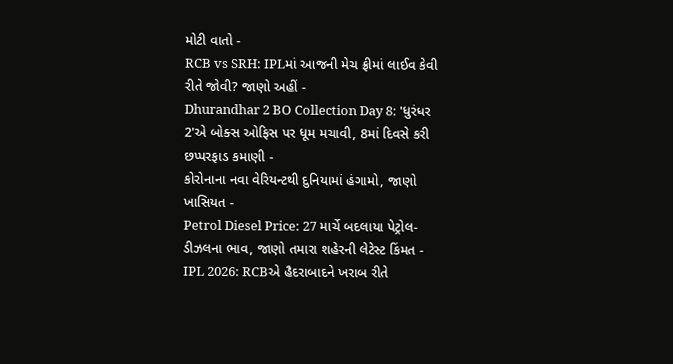મોટી વાતો -
RCB vs SRH: IPLમાં આજની મેચ ફ્રીમાં લાઈવ કેવી રીતે જોવી? જાણો અહીં -
Dhurandhar 2 BO Collection Day 8: 'ધુરંધર 2'એ બોક્સ ઓફિસ પર ધૂમ મચાવી, 8માં દિવસે કરી છપ્પરફાડ કમાણી -
કોરોનાના નવા વેરિયન્ટથી દુનિયામાં હંગામો, જાણો ખાસિયત -
Petrol Diesel Price: 27 માર્ચે બદલાયા પેટ્રોલ-ડીઝલના ભાવ, જાણો તમારા શહેરની લેટેસ્ટ કિંમત -
IPL 2026: RCBએ હૈદરાબાદને ખરાબ રીતે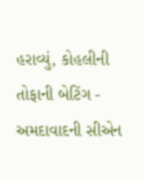હરાવ્યું, કોહલીની તોફાની બેટિંગ -
અમદાવાદની સીએન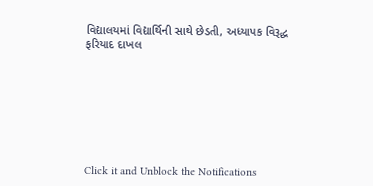વિદ્યાલયમાં વિદ્યાર્થિની સાથે છેડતી, અધ્યાપક વિરૂદ્ધ ફરિયાદ દાખલ








Click it and Unblock the Notifications